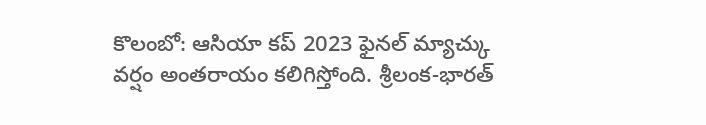కొలంబో: ఆసియా కప్ 2023 ఫైనల్ మ్యాచ్కు వర్షం అంతరాయం కలిగిస్తోంది. శ్రీలంక-భారత్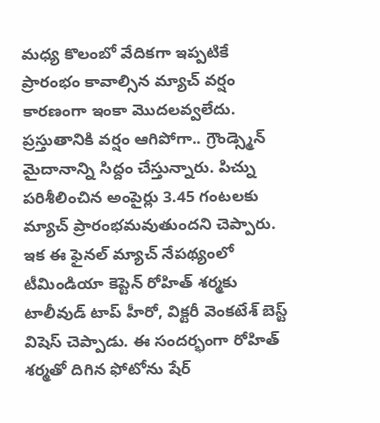మధ్య కొలంబో వేదికగా ఇప్పటికే ప్రారంభం కావాల్సిన మ్యాచ్ వర్షం కారణంగా ఇంకా మొదలవ్వలేదు. ప్రస్తుతానికి వర్షం ఆగిపోగా.. గ్రౌండ్స్మెన్ మైదానాన్ని సిద్దం చేస్తున్నారు. పిచ్ను పరిశీలించిన అంపైర్లు 3.45 గంటలకు మ్యాచ్ ప్రారంభమవుతుందని చెప్పారు.
ఇక ఈ ఫైనల్ మ్యాచ్ నేపథ్యంలో టీమిండియా కెప్టెన్ రోహిత్ శర్మకు టాలీవుడ్ టాప్ హీరో, విక్టరీ వెంకటేశ్ బెస్ట్ విషెస్ చెప్పాడు. ఈ సందర్భంగా రోహిత్ శర్మతో దిగిన ఫోటోను షేర్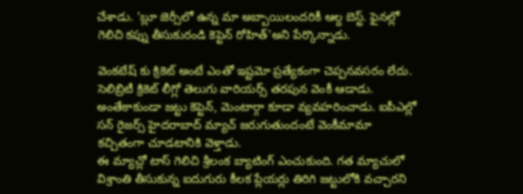చేశాడు. 'బ్లూ జెర్సీలో ఉన్న మా అబ్బాయిలందరికీ ఆల్ద బెస్ట్. ఫైనల్లో గెలిచి కప్ను తీసుకురండి కెప్టెన్ రోహిత్'అని పేర్కొన్నాడు.

వెంకటేష్ కు క్రికెట్ అంటే ఎంతో ఇష్టమో ప్రత్యేకంగా చెప్పనవసరం లేదు. సెలిబ్రిటీ క్రికెట్ లీగ్లో తెలుగు వారియర్స్ తరపున వెంకీ ఆడాడు. అంతేకాకుండా జట్టు కెప్టెన్, మెంటార్గా కూడా వ్యవహరించాడు. ఐపీఎల్లో సన్ రైజర్స్ హైదరాబాద్ మ్యాచ్ జరుగుతుందంటే వెంకీమామా కచ్చితంగా చూడటానికి వెళ్తాడు.
ఈ మ్యాచ్లో టాస్ గెలిచి శ్రీలంక బ్యాటింగ్ ఎంచుకుంది. గత మ్యాచులో విశ్రాంతి తీసుకున్న ఐదుగురు కీలక ప్లేయర్లు తిరిగి జట్టులోకి వచ్చారని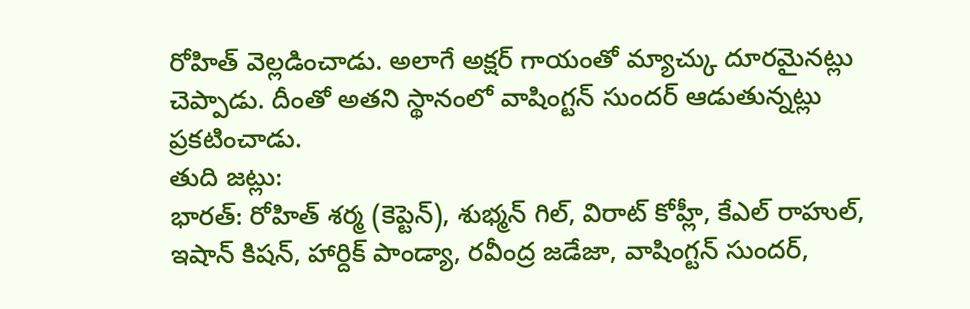రోహిత్ వెల్లడించాడు. అలాగే అక్షర్ గాయంతో మ్యాచ్కు దూరమైనట్లు చెప్పాడు. దీంతో అతని స్థానంలో వాషింగ్టన్ సుందర్ ఆడుతున్నట్లు ప్రకటించాడు.
తుది జట్లు:
భారత్: రోహిత్ శర్మ (కెప్టెన్), శుభ్మన్ గిల్, విరాట్ కోహ్లీ, కేఎల్ రాహుల్, ఇషాన్ కిషన్, హార్దిక్ పాండ్యా, రవీంద్ర జడేజా, వాషింగ్టన్ సుందర్,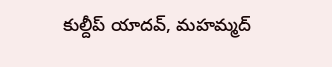కుల్దీప్ యాదవ్, మహమ్మద్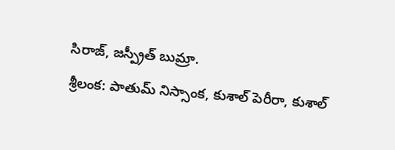సిరాజ్, జస్ప్రీత్ బుమ్రా.
శ్రీలంక: పాతుమ్ నిస్సాంక, కుశాల్ పెరీరా, కుశాల్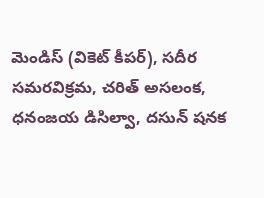మెండిస్ (వికెట్ కీపర్), సదీర సమరవిక్రమ, చరిత్ అసలంక, ధనంజయ డిసిల్వా, దసున్ షనక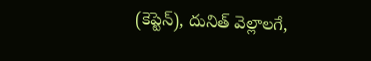(కెప్టెన్), దునిత్ వెల్లాలగే,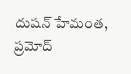దుషన్ హేమంత, ప్రమోద్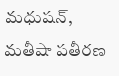మధుషన్, మతీషా పతీరణ